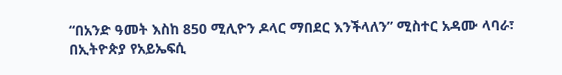“በአንድ ዓመት እስከ 850 ሚሊዮን ዶላር ማበደር እንችላለን” ሚስተር አዳሙ ላባራ፣ በኢትዮጵያ የአይኤፍሲ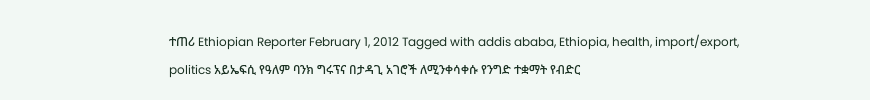ተጠሪ Ethiopian Reporter February 1, 2012 Tagged with addis ababa, Ethiopia, health, import/export, politics አይኤፍሲ የዓለም ባንክ ግሩፕና በታዳጊ አገሮች ለሚንቀሳቀሱ የንግድ ተቋማት የብድር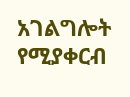አገልግሎት የሚያቀርብ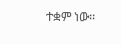ተቋም ነው፡፡